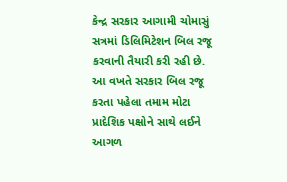કેન્દ્ર સરકાર આગામી ચોમાસું સત્રમાં ડિલિમિટેશન બિલ રજૂ કરવાની તૈયારી કરી રહી છે. આ વખતે સરકાર બિલ રજૂ કરતા પહેલા તમામ મોટા પ્રાદેશિક પક્ષોને સાથે લઈને આગળ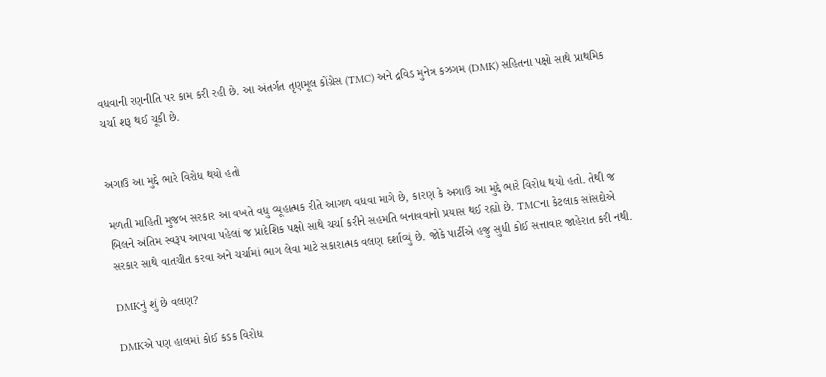વધવાની રણનીતિ પર કામ કરી રહી છે. આ અંતર્ગત તૃણમૂલ કોંગ્રેસ (TMC) અને દ્રવિડ મુનેત્ર કઝગમ (DMK) સહિતના પક્ષો સાથે પ્રાથમિક ચર્ચા શરૂ થઈ ચૂકી છે.


અગાઉ આ મુદ્દે ભારે વિરોધ થયો હતો

મળતી માહિતી મુજબ સરકાર આ વખતે વધુ વ્યૂહાત્મક રીતે આગળ વધવા માગે છે, કારણ કે અગાઉ આ મુદ્દે ભારે વિરોધ થયો હતો. તેથી જ બિલને અંતિમ સ્વરૂપ આપવા પહેલાં જ પ્રાદેશિક પક્ષો સાથે ચર્ચા કરીને સહમતિ બનાવવાનો પ્રયાસ થઈ રહ્યો છે. TMCના કેટલાક સાંસદોએ સરકાર સાથે વાતચીત કરવા અને ચર્ચામાં ભાગ લેવા માટે સકારાત્મક વલણ દર્શાવ્યું છે. જોકે પાર્ટીએ હજુ સુધી કોઈ સત્તાવાર જાહેરાત કરી નથી.

DMKનું શું છે વલણ?

DMKએ પણ હાલમાં કોઈ કડક વિરોધ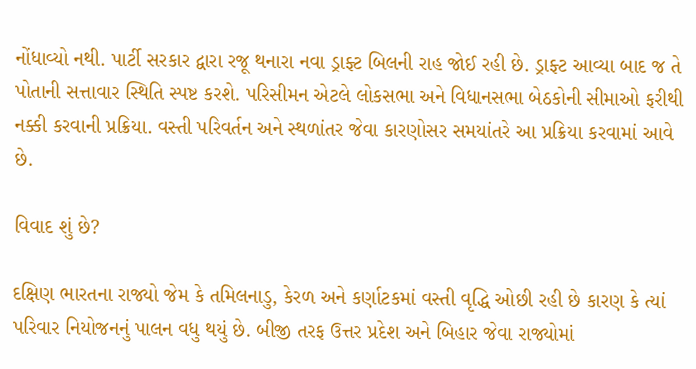નોંધાવ્યો નથી. પાર્ટી સરકાર દ્વારા રજૂ થનારા નવા ડ્રાફ્ટ બિલની રાહ જોઈ રહી છે. ડ્રાફ્ટ આવ્યા બાદ જ તે પોતાની સત્તાવાર સ્થિતિ સ્પષ્ટ કરશે. પરિસીમન એટલે લોકસભા અને વિધાનસભા બેઠકોની સીમાઓ ફરીથી નક્કી કરવાની પ્રક્રિયા. વસ્તી પરિવર્તન અને સ્થળાંતર જેવા કારણોસર સમયાંતરે આ પ્રક્રિયા કરવામાં આવે છે.

વિવાદ શું છે?

દક્ષિણ ભારતના રાજ્યો જેમ કે તમિલનાડુ, કેરળ અને કર્ણાટકમાં વસ્તી વૃદ્ધિ ઓછી રહી છે કારણ કે ત્યાં પરિવાર નિયોજનનું પાલન વધુ થયું છે. બીજી તરફ ઉત્તર પ્રદેશ અને બિહાર જેવા રાજ્યોમાં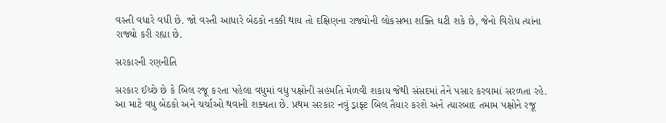વસ્તી વધારે વધી છે. જો વસ્તી આધારે બેઠકો નક્કી થાય તો દક્ષિણના રાજ્યોની લોકસભા શક્તિ ઘટી શકે છે, જેનો વિરોધ ત્યાંના રાજ્યો કરી રહ્યા છે.

સરકારની રણનીતિ

સરકાર ઈચ્છે છે કે બિલ રજૂ કરતા પહેલા વધુમાં વધુ પક્ષોની સહમતિ મેળવી શકાય જેથી સંસદમાં તેને પસાર કરવામાં સરળતા રહે. આ માટે વધુ બેઠકો અને ચર્ચાઓ થવાની શક્યતા છે. પ્રથમ સરકાર નવું ડ્રાફ્ટ બિલ તૈયાર કરશે અને ત્યારબાદ તમામ પક્ષોને રજૂ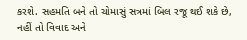કરશે. સહમતિ બને તો ચોમાસું સત્રમાં બિલ રજૂ થઈ શકે છે, નહીં તો વિવાદ અને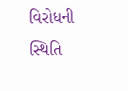વિરોધની સ્થિતિ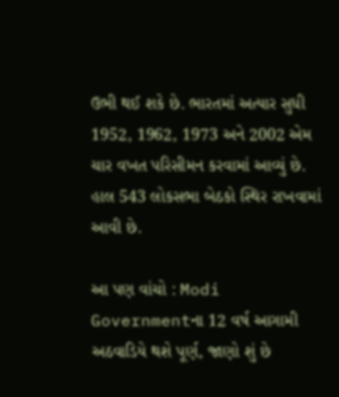ઉભી થઈ શકે છે. ભારતમાં અત્યાર સુધી 1952, 1962, 1973 અને 2002 એમ ચાર વખત પરિસીમન કરવામાં આવ્યું છે. હાલ 543 લોકસભા બેઠકો સ્થિર રાખવામાં આવી છે.

આ પણ વાંચો : Modi Governmentના 12 વર્ષ આગામી અઠવાડિયે થશે પૂર્ણ, જાણો શું છે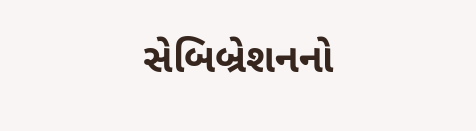સેબિબ્રેશનનો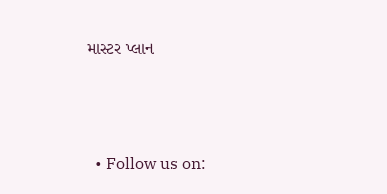માસ્ટર પ્લાન



  • Follow us on: